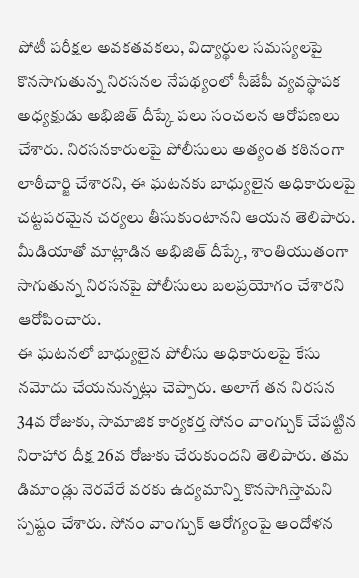పోటీ పరీక్షల అవకతవకలు, విద్యార్థుల సమస్యలపై కొనసాగుతున్న నిరసనల నేపథ్యంలో సీజేపీ వ్యవస్థాపక అధ్యక్షుడు అభిజిత్ దీప్కే పలు సంచలన ఆరోపణలు చేశారు. నిరసనకారులపై పోలీసులు అత్యంత కఠినంగా లాఠీచార్జి చేశారని, ఈ ఘటనకు బాధ్యులైన అధికారులపై చట్టపరమైన చర్యలు తీసుకుంటానని ఆయన తెలిపారు. మీడియాతో మాట్లాడిన అభిజిత్ దీప్కే, శాంతియుతంగా సాగుతున్న నిరసనపై పోలీసులు బలప్రయోగం చేశారని ఆరోపించారు.
ఈ ఘటనలో బాధ్యులైన పోలీసు అధికారులపై కేసు నమోదు చేయనున్నట్లు చెప్పారు. అలాగే తన నిరసన 34వ రోజుకు, సామాజిక కార్యకర్త సోనం వాంగ్చుక్ చేపట్టిన నిరాహార దీక్ష 26వ రోజుకు చేరుకుందని తెలిపారు. తమ డిమాండ్లు నెరవేరే వరకు ఉద్యమాన్ని కొనసాగిస్తామని స్పష్టం చేశారు. సోనం వాంగ్చుక్ ఆరోగ్యంపై ఆందోళన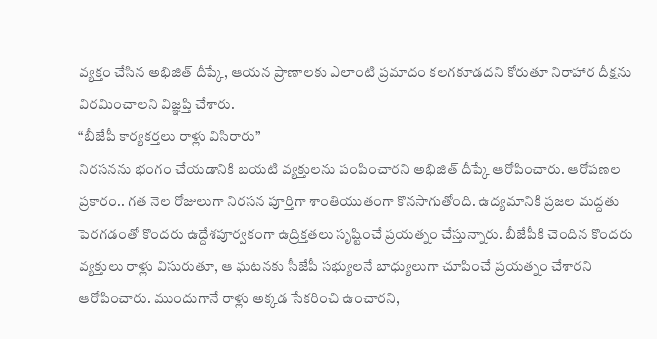వ్యక్తం చేసిన అభిజిత్ దీప్కే, ఆయన ప్రాణాలకు ఎలాంటి ప్రమాదం కలగకూడదని కోరుతూ నిరాహార దీక్షను విరమించాలని విజ్ఞప్తి చేశారు.
“బీజేపీ కార్యకర్తలు రాళ్లు విసిరారు”
నిరసనను భంగం చేయడానికి బయటి వ్యక్తులను పంపించారని అభిజిత్ దీప్కే ఆరోపించారు. ఆరోపణల ప్రకారం.. గత నెల రోజులుగా నిరసన పూర్తిగా శాంతియుతంగా కొనసాగుతోంది. ఉద్యమానికి ప్రజల మద్దతు పెరగడంతో కొందరు ఉద్దేశపూర్వకంగా ఉద్రిక్తతలు సృష్టించే ప్రయత్నం చేస్తున్నారు. బీజేపీకి చెందిన కొందరు వ్యక్తులు రాళ్లు విసురుతూ, ఆ ఘటనకు సీజేపీ సభ్యులనే బాధ్యులుగా చూపించే ప్రయత్నం చేశారని ఆరోపించారు. ముందుగానే రాళ్లు అక్కడ సేకరించి ఉంచారని,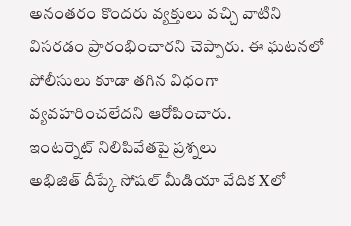అనంతరం కొందరు వ్యక్తులు వచ్చి వాటిని విసరడం ప్రారంభించారని చెప్పారు. ఈ ఘటనలో పోలీసులు కూడా తగిన విధంగా వ్యవహరించలేదని ఆరోపించారు.
ఇంటర్నెట్ నిలిపివేతపై ప్రశ్నలు
అభిజిత్ దీప్కే సోషల్ మీడియా వేదిక Xలో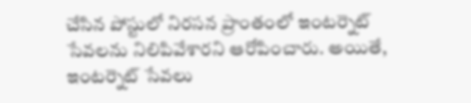చేసిన పోస్టులో నిరసన ప్రాంతంలో ఇంటర్నెట్ సేవలను నిలిపివేశారని ఆరోపించారు. అయితే, ఇంటర్నెట్ సేవలు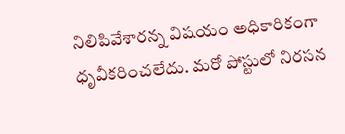నిలిపివేశారన్న విషయం అధికారికంగా ధృవీకరించలేదు. మరో పోస్టులో నిరసన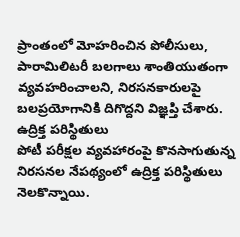ప్రాంతంలో మోహరించిన పోలీసులు, పారామిలిటరీ బలగాలు శాంతియుతంగా వ్యవహరించాలని, నిరసనకారులపై బలప్రయోగానికి దిగొద్దని విజ్ఞప్తి చేశారు.
ఉద్రిక్త పరిస్థితులు
పోటీ పరీక్షల వ్యవహారంపై కొనసాగుతున్న నిరసనల నేపథ్యంలో ఉద్రిక్త పరిస్థితులు నెలకొన్నాయి.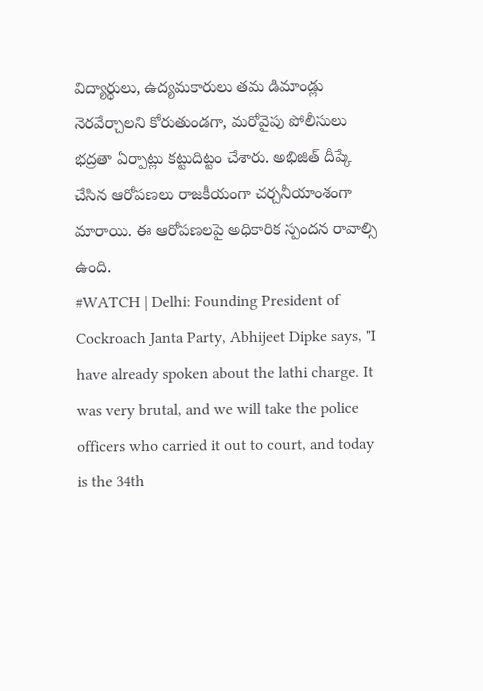విద్యార్థులు, ఉద్యమకారులు తమ డిమాండ్లు నెరవేర్చాలని కోరుతుండగా, మరోవైపు పోలీసులు భద్రతా ఏర్పాట్లు కట్టుదిట్టం చేశారు. అభిజిత్ దీప్కే చేసిన ఆరోపణలు రాజకీయంగా చర్చనీయాంశంగా మారాయి. ఈ ఆరోపణలపై అధికారిక స్పందన రావాల్సి ఉంది.
#WATCH | Delhi: Founding President of Cockroach Janta Party, Abhijeet Dipke says, "I have already spoken about the lathi charge. It was very brutal, and we will take the police officers who carried it out to court, and today is the 34th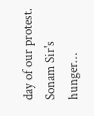day of our protest. Sonam Sir's hunger…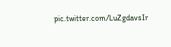pic.twitter.com/LuZgdavsIr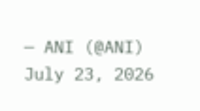— ANI (@ANI) July 23, 2026